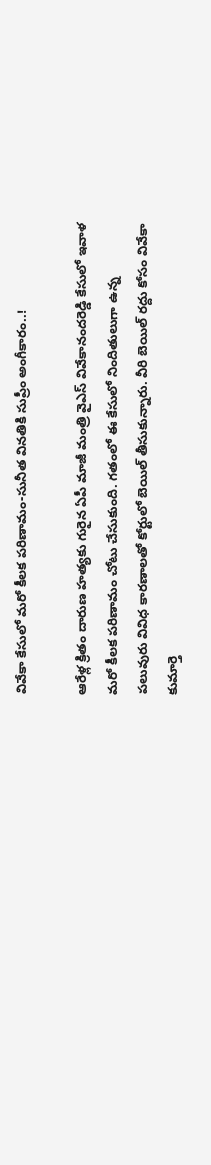వివేకా కేసులో మరో కీలక పరిణామం-సునీత వినతికి సుప్రీం అంగీకారం..!

ఆరేళ్ల క్రితం దారుణ హత్యకు గురైన ఏపీ మాజీ మంత్రి వైఎస్ వివేకానందరెడ్డి కేసులో ఇవాళ మరో కీలక పరిణామం చోటు చేసుకుంది. గతంలో ఈ కేసులో నిందితులుగా ఉన్న పలువురు వివిధ కారణాలతో కోర్టులో బెయిల్ తీసుకున్నారు. వీరి బెయిల్ రద్దు కోసం వివేకా కుమార్తె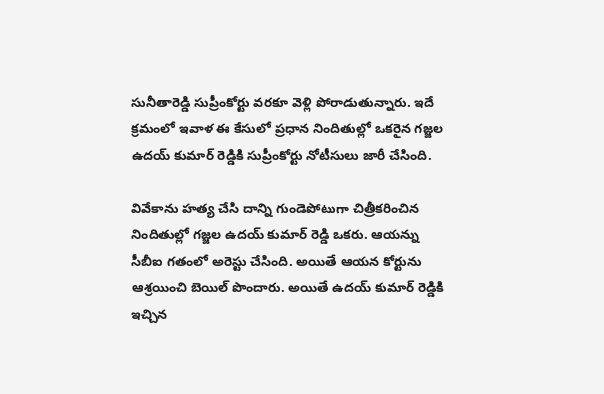సునీతారెడ్డి సుప్రీంకోర్టు వరకూ వెళ్లి పోరాడుతున్నారు. ఇదే క్రమంలో ఇవాళ ఈ కేసులో ప్రధాన నిందితుల్లో ఒకరైన గజ్జల ఉదయ్ కుమార్ రెడ్డికి సుప్రీంకోర్టు నోటీసులు జారీ చేసింది.

వివేకాను హత్య చేసి దాన్ని గుండెపోటుగా చిత్రీకరించిన నిందితుల్లో గజ్జల ఉదయ్ కుమార్ రెడ్డి ఒకరు. ఆయన్ను సీబీఐ గతంలో అరెస్టు చేసింది. అయితే ఆయన కోర్టును ఆశ్రయించి బెయిల్ పొందారు. అయితే ఉదయ్ కుమార్ రెడ్డికి ఇచ్చిన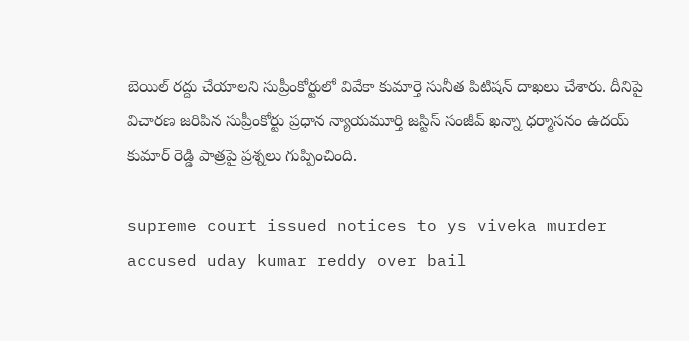బెయిల్ రద్దు చేయాలని సుప్రీంకోర్టులో వివేకా కుమార్తె సునీత పిటిషన్ దాఖలు చేశారు. దీనిపై విచారణ జరిపిన సుప్రీంకోర్టు ప్రధాన న్యాయమూర్తి జస్టిస్ సంజీవ్ ఖన్నా ధర్మాసనం ఉదయ్ కుమార్ రెడ్డి పాత్రపై ప్రశ్నలు గుప్పించింది.

supreme court issued notices to ys viveka murder accused uday kumar reddy over bail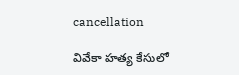cancellation

వివేకా హత్య కేసులో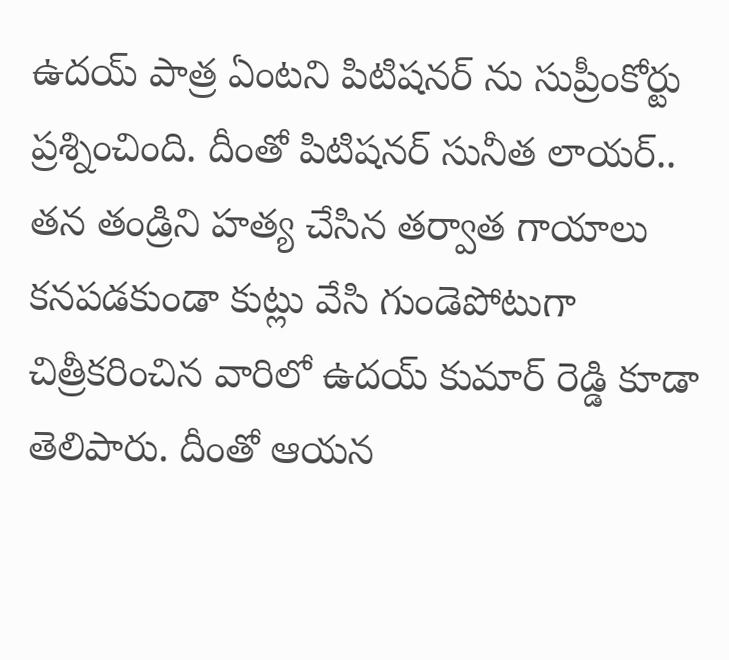ఉదయ్ పాత్ర ఏంటని పిటిషనర్ ను సుప్రీంకోర్టు ప్రశ్నించింది. దీంతో పిటిషనర్ సునీత లాయర్.. తన తండ్రిని హత్య చేసిన తర్వాత గాయాలు కనపడకుండా కుట్లు వేసి గుండెపోటుగా చిత్రీకరించిన వారిలో ఉదయ్ కుమార్ రెడ్డి కూడా తెలిపారు. దీంతో ఆయన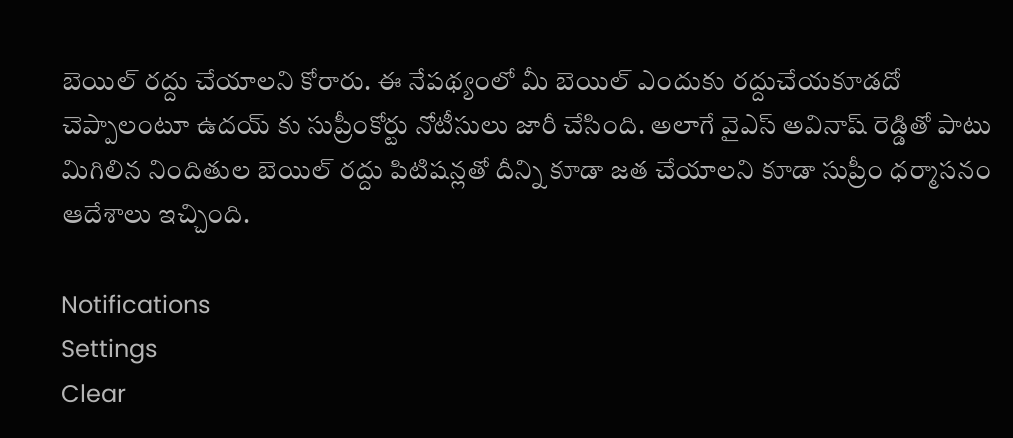బెయిల్ రద్దు చేయాలని కోరారు. ఈ నేపథ్యంలో మీ బెయిల్ ఎందుకు రద్దుచేయకూడదో చెప్పాలంటూ ఉదయ్ కు సుప్రీంకోర్టు నోటీసులు జారీ చేసింది. అలాగే వైఎస్ అవినాష్ రెడ్డితో పాటు మిగిలిన నిందితుల బెయిల్ రద్దు పిటిషన్లతో దీన్ని కూడా జత చేయాలని కూడా సుప్రీం ధర్మాసనం ఆదేశాలు ఇచ్చింది.

Notifications
Settings
Clear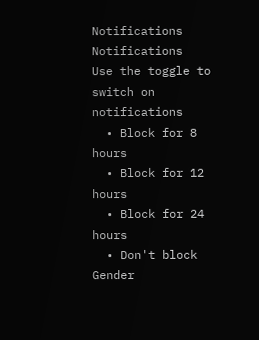Notifications
Notifications
Use the toggle to switch on notifications
  • Block for 8 hours
  • Block for 12 hours
  • Block for 24 hours
  • Don't block
Gender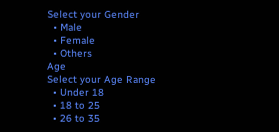Select your Gender
  • Male
  • Female
  • Others
Age
Select your Age Range
  • Under 18
  • 18 to 25
  • 26 to 35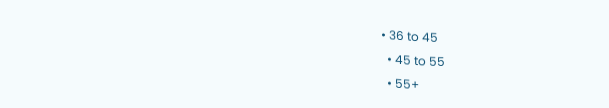• 36 to 45
  • 45 to 55
  • 55+